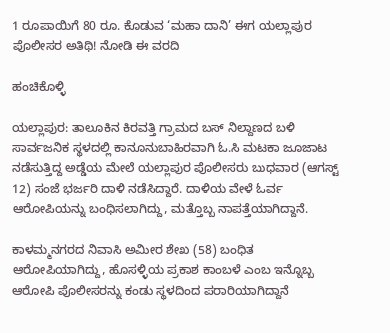1 ರೂಪಾಯಿಗೆ 80 ರೂ. ಕೊಡುವ ‘ಮಹಾ ದಾನಿ’ ಈಗ ಯಲ್ಲಾಪುರ ಪೊಲೀಸರ ಅತಿಥಿ! ನೋಡಿ ಈ ವರದಿ

ಹಂಚಿಕೊಳ್ಳಿ

ಯಲ್ಲಾಪುರ: ತಾಲೂಕಿನ ಕಿರವತ್ತಿ ಗ್ರಾಮದ ಬಸ್ ನಿಲ್ದಾಣದ ಬಳಿ ಸಾರ್ವಜನಿಕ ಸ್ಥಳದಲ್ಲಿ ಕಾನೂನುಬಾಹಿರವಾಗಿ ಓ.ಸಿ ಮಟಕಾ ಜೂಜಾಟ ನಡೆಸುತ್ತಿದ್ದ ಅಡ್ಡೆಯ ಮೇಲೆ ಯಲ್ಲಾಪುರ ಪೊಲೀಸರು ಬುಧವಾರ (ಆಗಸ್ಟ್ 12) ಸಂಜೆ ಭರ್ಜರಿ ದಾಳಿ ನಡೆಸಿದ್ದಾರೆ. ದಾಳಿಯ ವೇಳೆ ಓರ್ವ ಆರೋಪಿಯನ್ನು ಬಂಧಿಸಲಾಗಿದ್ದು, ಮತ್ತೊಬ್ಬ ನಾಪತ್ತೆಯಾಗಿದ್ದಾನೆ.

ಕಾಳಮ್ಮನಗರದ ನಿವಾಸಿ ಅಮೀರ ಶೇಖ (58) ಬಂಧಿತ ಆರೋಪಿಯಾಗಿದ್ದು, ಹೊಸಳ್ಳಿಯ ಪ್ರಕಾಶ ಕಾಂಬಳೆ ಎಂಬ ಇನ್ನೊಬ್ಬ ಆರೋಪಿ ಪೊಲೀಸರನ್ನು ಕಂಡು ಸ್ಥಳದಿಂದ ಪರಾರಿಯಾಗಿದ್ದಾನೆ‌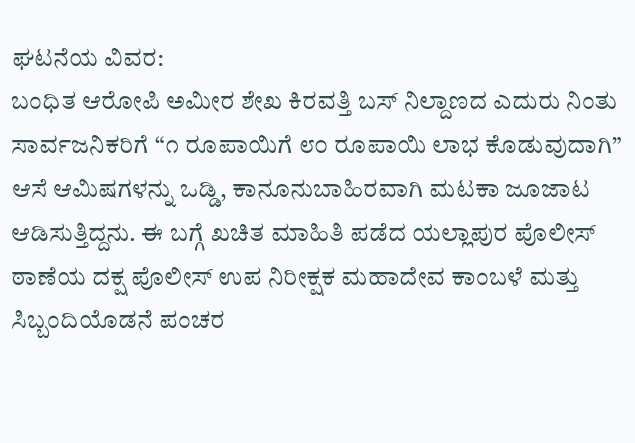ಘಟನೆಯ ವಿವರ:
ಬಂಧಿತ ಆರೋಪಿ ಅಮೀರ ಶೇಖ ಕಿರವತ್ತಿ ಬಸ್ ನಿಲ್ದಾಣದ ಎದುರು ನಿಂತು ಸಾರ್ವಜನಿಕರಿಗೆ “೧ ರೂಪಾಯಿಗೆ ೮೦ ರೂಪಾಯಿ ಲಾಭ ಕೊಡುವುದಾಗಿ” ಆಸೆ ಆಮಿಷಗಳನ್ನು ಒಡ್ಡಿ, ಕಾನೂನುಬಾಹಿರವಾಗಿ ಮಟಕಾ ಜೂಜಾಟ ಆಡಿಸುತ್ತಿದ್ದನು. ಈ ಬಗ್ಗೆ ಖಚಿತ ಮಾಹಿತಿ ಪಡೆದ ಯಲ್ಲಾಪುರ ಪೊಲೀಸ್ ಠಾಣೆಯ ದಕ್ಷ ಪೊಲೀಸ್ ಉಪ ನಿರೀಕ್ಷಕ ಮಹಾದೇವ ಕಾಂಬಳೆ ಮತ್ತು ಸಿಬ್ಬಂದಿಯೊಡನೆ ಪಂಚರ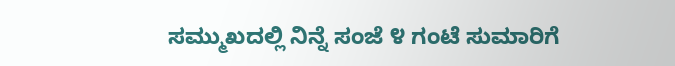ಸಮ್ಮುಖದಲ್ಲಿ ನಿನ್ನೆ ಸಂಜೆ ೪ ಗಂಟೆ ಸುಮಾರಿಗೆ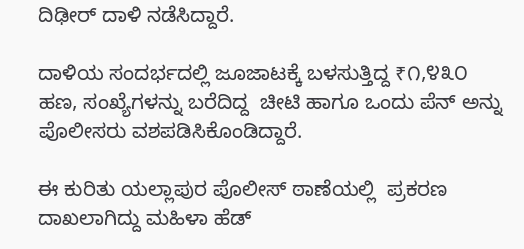ದಿಢೀರ್ ದಾಳಿ ನಡೆಸಿದ್ದಾರೆ.

ದಾಳಿಯ ಸಂದರ್ಭದಲ್ಲಿ ಜೂಜಾಟಕ್ಕೆ ಬಳಸುತ್ತಿದ್ದ ₹೧,೪೩೦  ಹಣ, ಸಂಖ್ಯೆಗಳನ್ನು ಬರೆದಿದ್ದ  ಚೀಟಿ ಹಾಗೂ ಒಂದು ಪೆನ್ ಅನ್ನು ಪೊಲೀಸರು ವಶಪಡಿಸಿಕೊಂಡಿದ್ದಾರೆ.

ಈ ಕುರಿತು ಯಲ್ಲಾಪುರ ಪೊಲೀಸ್ ಠಾಣೆಯಲ್ಲಿ  ಪ್ರಕರಣ ದಾಖಲಾಗಿದ್ದು ಮಹಿಳಾ ಹೆಡ್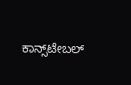ಕಾನ್ಸ್‌ಟೇಬಲ್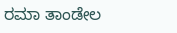ರಮಾ ತಾಂಡೇಲ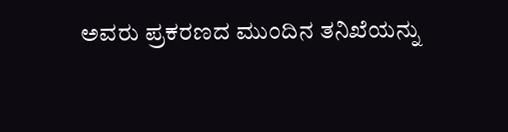ಅವರು ಪ್ರಕರಣದ ಮುಂದಿನ ತನಿಖೆಯನ್ನು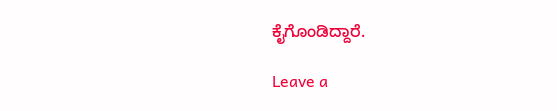ಕೈಗೊಂಡಿದ್ದಾರೆ.

Leave a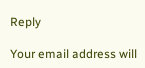Reply

Your email address will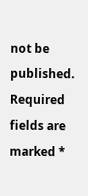not be published. Required fields are marked *